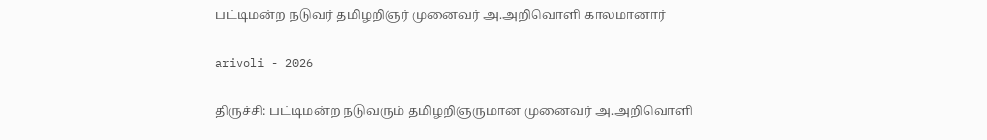பட்டிமன்ற நடுவர் தமிழறிஞர் முனைவர் அ.அறிவொளி காலமானார்

arivoli - 2026

திருச்சி: பட்டிமன்ற நடுவரும் தமிழறிஞருமான முனைவர் அ.அறிவொளி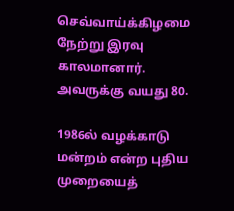செவ்வாய்க்கிழமை நேற்று இரவு காலமானார். அவருக்கு வயது 80.

1986ல் வழக்காடு மன்றம் என்ற புதிய முறையைத்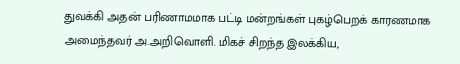துவக்கி அதன் பரிணாமமாக பட்டி மன்றங்கள் புகழ்பெறக் காரணமாக அமைந்தவர் அ.அறிவொளி. மிகச் சிறந்த இலக்கிய,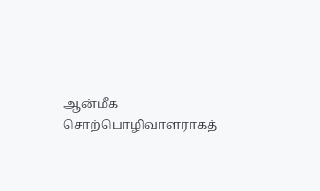ஆன்மீக சொற்பொழிவாளராகத்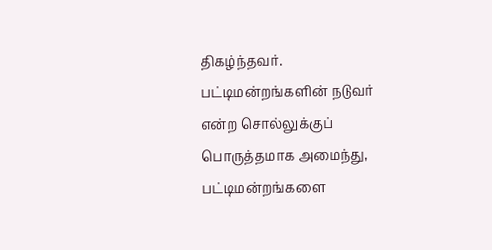திகழ்ந்தவர். பட்டிமன்றங்களின் நடுவர் என்ற சொல்லுக்குப் பொருத்தமாக அமைந்து, பட்டிமன்றங்களை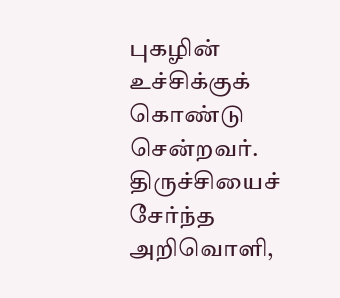புகழின் உச்சிக்குக் கொண்டு சென்றவர். திருச்சியைச் சேர்ந்த அறிவொளி,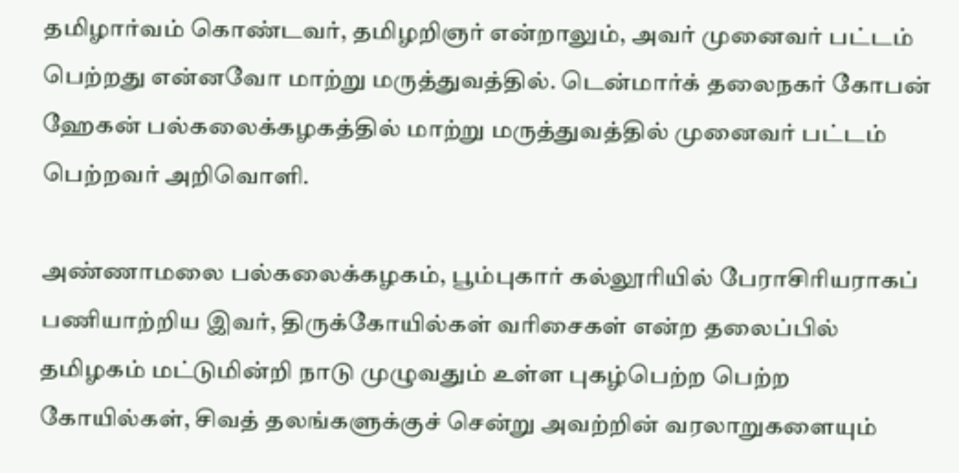தமிழார்வம் கொண்டவர், தமிழறிஞர் என்றாலும், அவர் முனைவர் பட்டம் பெற்றது என்னவோ மாற்று மருத்துவத்தில். டென்மார்க் தலைநகர் கோபன் ஹேகன் பல்கலைக்கழகத்தில் மாற்று மருத்துவத்தில் முனைவர் பட்டம் பெற்றவர் அறிவொளி.

அண்ணாமலை பல்கலைக்கழகம், பூம்புகார் கல்லூரியில் பேராசிரியராகப் பணியாற்றிய இவர், திருக்கோயில்கள் வரிசைகள் என்ற தலைப்பில் தமிழகம் மட்டுமின்றி நாடு முழுவதும் உள்ள புகழ்பெற்ற பெற்ற கோயில்கள், சிவத் தலங்களுக்குச் சென்று அவற்றின் வரலாறுகளையும்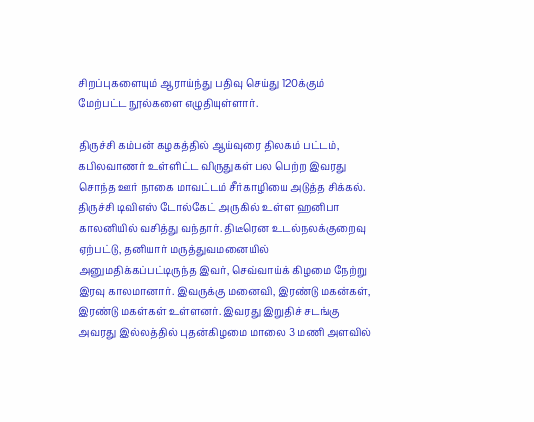சிறப்புகளையும் ஆராய்ந்து பதிவு செய்து 120க்கும் மேற்பட்ட நூல்களை எழுதியுள்ளார்.

திருச்சி கம்பன் கழகத்தில் ஆய்வுரை திலகம் பட்டம், கபிலவாணர் உள்ளிட்ட விருதுகள் பல பெற்ற இவரது சொந்த ஊர் நாகை மாவட்டம் சீர்காழியை அடுத்த சிக்கல். திருச்சி டிவிஎஸ் டோல்கேட் அருகில் உள்ள ஹனிபா காலனியில் வசித்து வந்தார். திடீரென உடல்நலக்குறைவு ஏற்பட்டு, தனியார் மருத்துவமனையில் அனுமதிக்கப்பட்டிருந்த இவர், செவ்வாய்க் கிழமை நேற்று இரவு காலமானார். இவருக்கு மனைவி, இரண்டு மகன்கள், இரண்டு மகள்கள் உள்ளனர். இவரது இறுதிச் சடங்கு அவரது இல்லத்தில் புதன்கிழமை மாலை 3 மணி அளவில்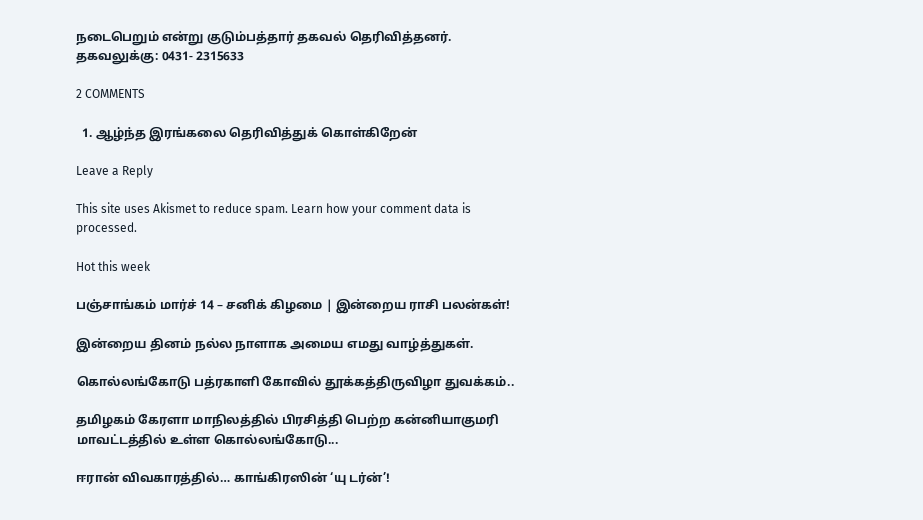நடைபெறும் என்று குடும்பத்தார் தகவல் தெரிவித்தனர். தகவலுக்கு: 0431- 2315633

2 COMMENTS

  1. ஆழ்ந்த இரங்கலை தெரிவித்துக் கொள்கிறேன்

Leave a Reply

This site uses Akismet to reduce spam. Learn how your comment data is processed.

Hot this week

பஞ்சாங்கம் மார்ச் 14 – சனிக் கிழமை | இன்றைய ராசி பலன்கள்!

இன்றைய தினம் நல்ல நாளாக அமைய எமது வாழ்த்துகள்.

கொல்லங்கோடு பத்ரகாளி கோவில் தூக்கத்திருவிழா துவக்கம்..

தமிழகம் கேரளா மாநிலத்தில் பிரசித்தி பெற்ற கன்னியாகுமரி மாவட்டத்தில் உள்ள கொல்லங்கோடு...

ஈரான் விவகாரத்தில்… காங்கிரஸின் ‘யு டர்ன்’!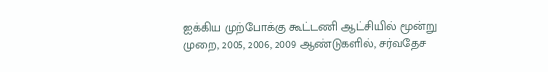ஐக்கிய முற்போக்கு கூட்டணி ஆட்சியில் மூன்று முறை, 2005, 2006, 2009 ஆண்டுகளில், சர்வதேச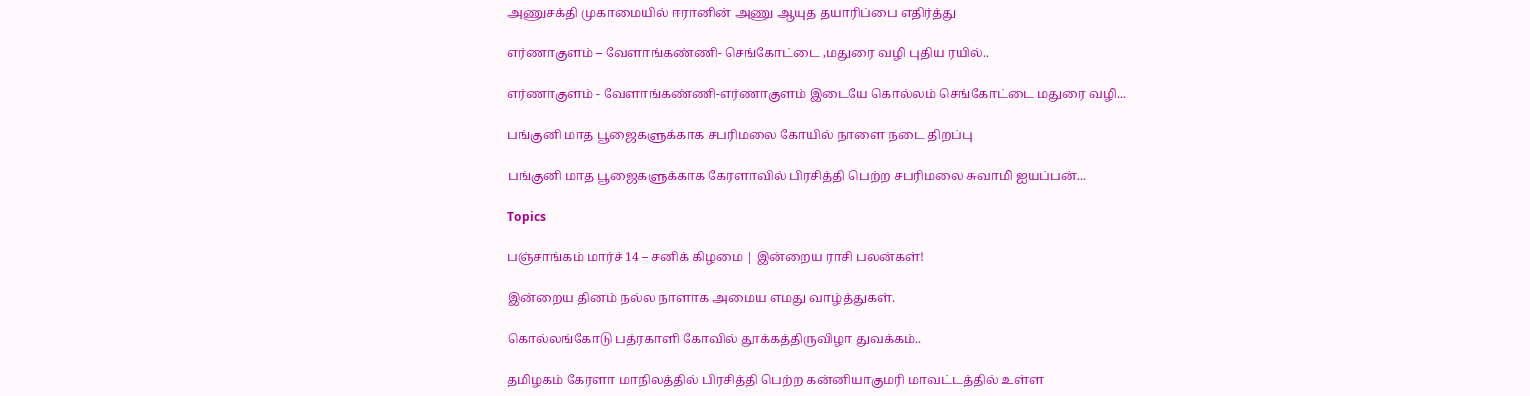அணுசக்தி முகாமையில் ஈரானின் அணு ஆயுத தயாரிப்பை எதிர்த்து

எர்ணாகுளம் – வேளாங்கண்ணி- செங்கோட்டை ,மதுரை வழி புதிய ரயில்..

எர்ணாகுளம் - வேளாங்கண்ணி-எர்ணாகுளம் இடையே கொல்லம் செங்கோட்டை மதுரை வழி...

பங்குனி மாத பூஜைகளுக்காக சபரிமலை கோயில் நாளை நடை திறப்பு

பங்குனி மாத பூஜைகளுக்காக கேரளாவில் பிரசித்தி பெற்ற சபரிமலை சுவாமி ஐயப்பன்...

Topics

பஞ்சாங்கம் மார்ச் 14 – சனிக் கிழமை | இன்றைய ராசி பலன்கள்!

இன்றைய தினம் நல்ல நாளாக அமைய எமது வாழ்த்துகள்.

கொல்லங்கோடு பத்ரகாளி கோவில் தூக்கத்திருவிழா துவக்கம்..

தமிழகம் கேரளா மாநிலத்தில் பிரசித்தி பெற்ற கன்னியாகுமரி மாவட்டத்தில் உள்ள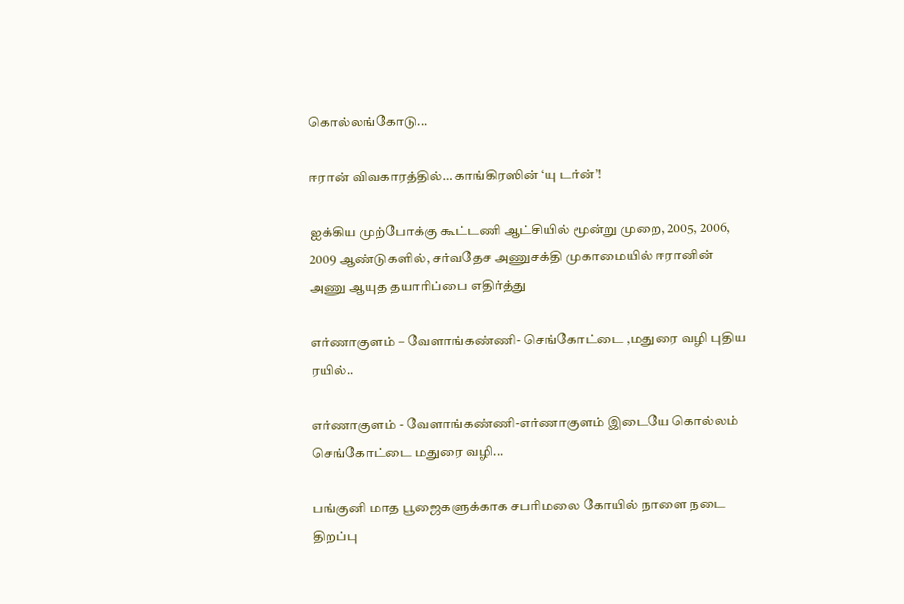கொல்லங்கோடு...

ஈரான் விவகாரத்தில்… காங்கிரஸின் ‘யு டர்ன்’!

ஐக்கிய முற்போக்கு கூட்டணி ஆட்சியில் மூன்று முறை, 2005, 2006, 2009 ஆண்டுகளில், சர்வதேச அணுசக்தி முகாமையில் ஈரானின் அணு ஆயுத தயாரிப்பை எதிர்த்து

எர்ணாகுளம் – வேளாங்கண்ணி- செங்கோட்டை ,மதுரை வழி புதிய ரயில்..

எர்ணாகுளம் - வேளாங்கண்ணி-எர்ணாகுளம் இடையே கொல்லம் செங்கோட்டை மதுரை வழி...

பங்குனி மாத பூஜைகளுக்காக சபரிமலை கோயில் நாளை நடை திறப்பு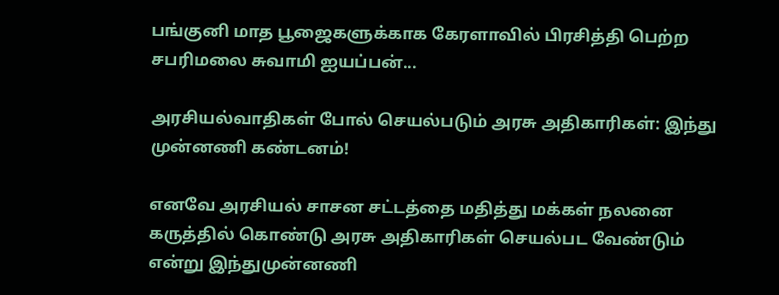பங்குனி மாத பூஜைகளுக்காக கேரளாவில் பிரசித்தி பெற்ற சபரிமலை சுவாமி ஐயப்பன்...

அரசியல்வாதிகள் போல் செயல்படும் அரசு அதிகாரிகள்: இந்து முன்னணி கண்டனம்!

எனவே அரசியல் சாசன சட்டத்தை மதித்து மக்கள் நலனை கருத்தில் கொண்டு அரசு அதிகாரிகள் செயல்பட வேண்டும் என்று இந்துமுன்னணி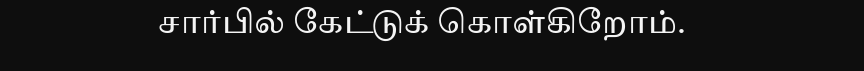சார்பில் கேட்டுக் கொள்கிறோம்.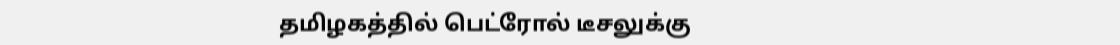தமிழகத்தில் பெட்ரோல் டீசலுக்கு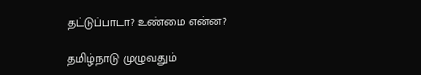தட்டுப்பாடா? உண்மை என்ன?

தமிழ்நாடு முழுவதும்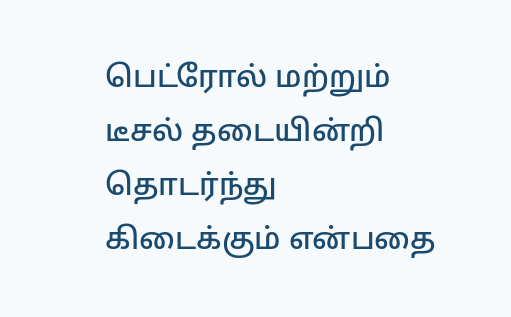பெட்ரோல் மற்றும் டீசல் தடையின்றி தொடர்ந்து கிடைக்கும் என்பதை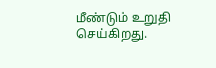மீண்டும் உறுதி செய்கிறது.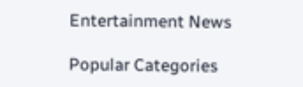Entertainment News

Popular Categories